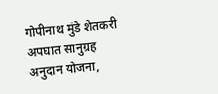गोपीनाथ मुंडे शेतकरी अपघात सानुग्रह अनुदान योजना,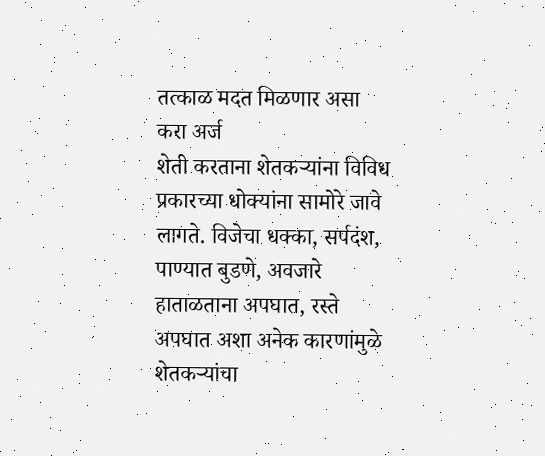तत्काळ मदत मिळणार असा करा अर्ज
शेती करताना शेतकऱ्यांना विविध प्रकारच्या धोक्यांना सामोरे जावे लागते. विजेचा धक्का, सर्पदंश, पाण्यात बुडणे, अवजारे हाताळताना अपघात, रस्ते अपघात अशा अनेक कारणांमुळे शेतकऱ्यांचा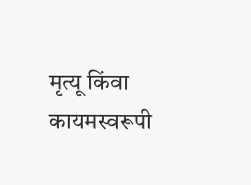मृत्यू किंवा कायमस्वरूपी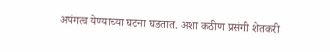अपंगत्व येण्याच्या घटना घडतात. अशा कठीण प्रसंगी शेतकरी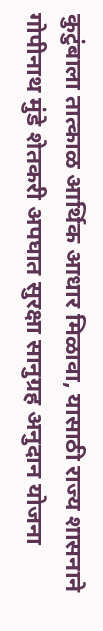कुटुंबाला तात्काळ आर्थिक आधार मिळावा, यासाठी राज्य शासनाने गोपीनाथ मुंडे शेतकरी अपघात सुरक्षा सानुग्रह अनुदान योजना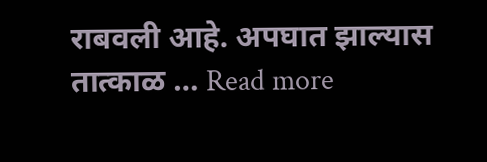राबवली आहे. अपघात झाल्यास तात्काळ … Read more